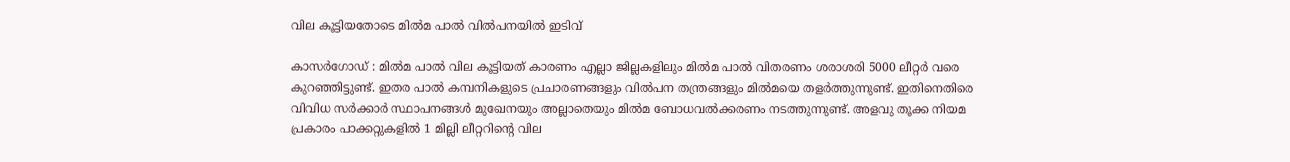വില കൂട്ടിയതോടെ മിൽമ പാൽ വിൽപനയിൽ ഇടിവ്

കാസർഗോഡ് : മിൽമ പാൽ വില കൂട്ടിയത് കാരണം എല്ലാ ജില്ലകളിലും മിൽമ പാൽ വിതരണം ശരാശരി 5000 ലീറ്റർ വരെ കുറഞ്ഞിട്ടുണ്ട്. ഇതര പാൽ കമ്പനികളുടെ പ്രചാരണങ്ങളും വിൽപന തന്ത്രങ്ങളും മിൽമയെ തളർത്തുന്നുണ്ട്. ഇതിനെതിരെ വിവിധ സർക്കാർ സ്ഥാപനങ്ങൾ മുഖേനയും അല്ലാതെയും മിൽമ ബോധവൽക്കരണം നടത്തുന്നുണ്ട്. അളവു തൂക്ക നിയമ പ്രകാരം പാക്കറ്റുകളിൽ 1 മില്ലി ലീറ്ററിന്റെ വില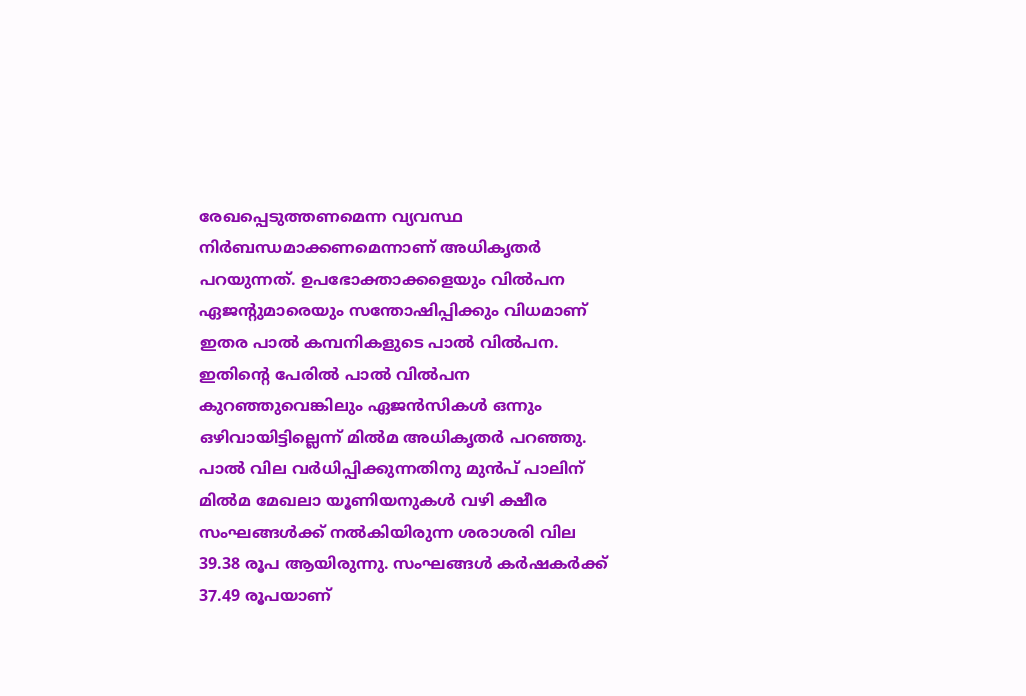രേഖപ്പെടുത്തണമെന്ന വ്യവസ്ഥ നിർബന്ധമാക്കണമെന്നാണ് അധികൃതർ പറയുന്നത്. ഉപഭോക്താക്കളെയും വിൽപന ഏജന്റുമാരെയും സന്തോഷിപ്പിക്കും വിധമാണ് ഇതര പാൽ കമ്പനികളുടെ പാൽ വിൽപന. ഇതിന്റെ പേരിൽ പാൽ വിൽപന കുറഞ്ഞുവെങ്കിലും ഏജൻസികൾ ഒന്നും ഒഴിവായിട്ടില്ലെന്ന് മിൽമ അധികൃതർ പറഞ്ഞു. പാൽ വില വർധിപ്പിക്കുന്നതിനു മുൻപ് പാലിന് മിൽമ മേഖലാ യൂണിയനുകൾ വഴി ക്ഷീര സംഘങ്ങൾക്ക് നൽകിയിരുന്ന ശരാശരി വില 39.38 രൂപ ആയിരുന്നു. സംഘങ്ങൾ കർഷകർക്ക് 37.49 രൂപയാണ്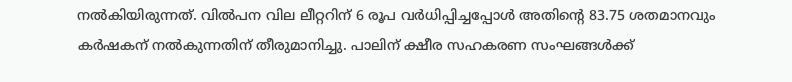നൽകിയിരുന്നത്. വിൽപന വില ലീറ്ററിന് 6 രൂപ വർധിപ്പിച്ചപ്പോൾ അതിന്റെ 83.75 ശതമാനവും കർഷകന് നൽകുന്നതിന് തീരുമാനിച്ചു. പാലിന് ക്ഷീര സഹകരണ സംഘങ്ങൾക്ക്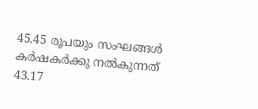45.45 രൂപയും സംഘങ്ങൾ കർഷകർക്കു നൽകുന്നത് 43.17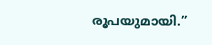രൂപയുമായി.”